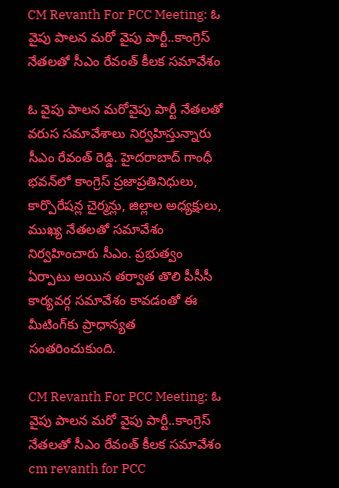CM Revanth For PCC Meeting: ఓ వైపు పాలన మరో వైపు పార్టీ..కాంగ్రెస్ నేతలతో సీఎం రేవంత్ కీలక సమావేశం

ఓ వైపు పాలన మరోవైపు పార్టీ నేతలతో వరుస సమావేశాలు నిర్వహిస్తున్నారు సీఎం రేవంత్ రెడ్డి. హైదరాబాద్ గాంధీ భవన్‌లో కాంగ్రెస్ ప్రజాప్రతినిధులు, కార్పొరేషన్ల చైర్మన్లు, జిల్లాల అధ్యక్షులు, ముఖ్య నేతలతో సమావేశం నిర్వహించారు సీఎం. ప్రభుత్వం ఏర్పాటు అయిన తర్వాత తొలి పీసీసీ కార్యవర్గ సమావేశం కావడంతో ఈ మీటింగ్‌కు ప్రాధాన్యత సంతరించుకుంది.

CM Revanth For PCC Meeting: ఓ వైపు పాలన మరో వైపు పార్టీ..కాంగ్రెస్ నేతలతో సీఎం రేవంత్ కీలక సమావేశం
cm revanth for PCC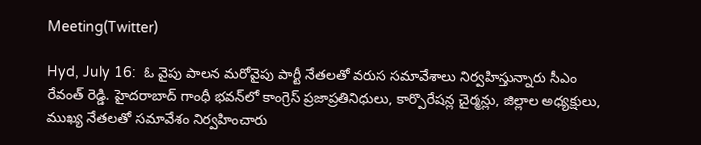Meeting(Twitter)

Hyd, July 16:  ఓ వైపు పాలన మరోవైపు పార్టీ నేతలతో వరుస సమావేశాలు నిర్వహిస్తున్నారు సీఎం రేవంత్ రెడ్డి. హైదరాబాద్ గాంధీ భవన్‌లో కాంగ్రెస్ ప్రజాప్రతినిధులు, కార్పొరేషన్ల చైర్మన్లు, జిల్లాల అధ్యక్షులు, ముఖ్య నేతలతో సమావేశం నిర్వహించారు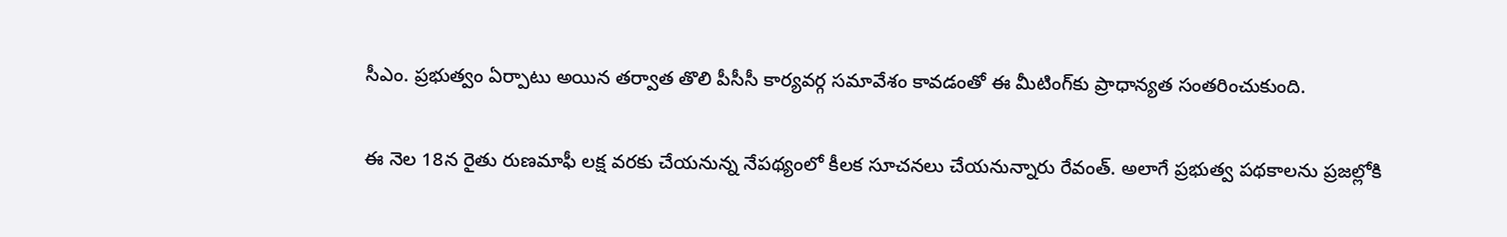సీఎం. ప్రభుత్వం ఏర్పాటు అయిన తర్వాత తొలి పీసీసీ కార్యవర్గ సమావేశం కావడంతో ఈ మీటింగ్‌కు ప్రాధాన్యత సంతరించుకుంది.

ఈ నెల 18న రైతు రుణమాఫీ లక్ష వరకు చేయనున్న నేపథ్యంలో కీలక సూచనలు చేయనున్నారు రేవంత్. అలాగే ప్రభుత్వ పథకాలను ప్రజల్లోకి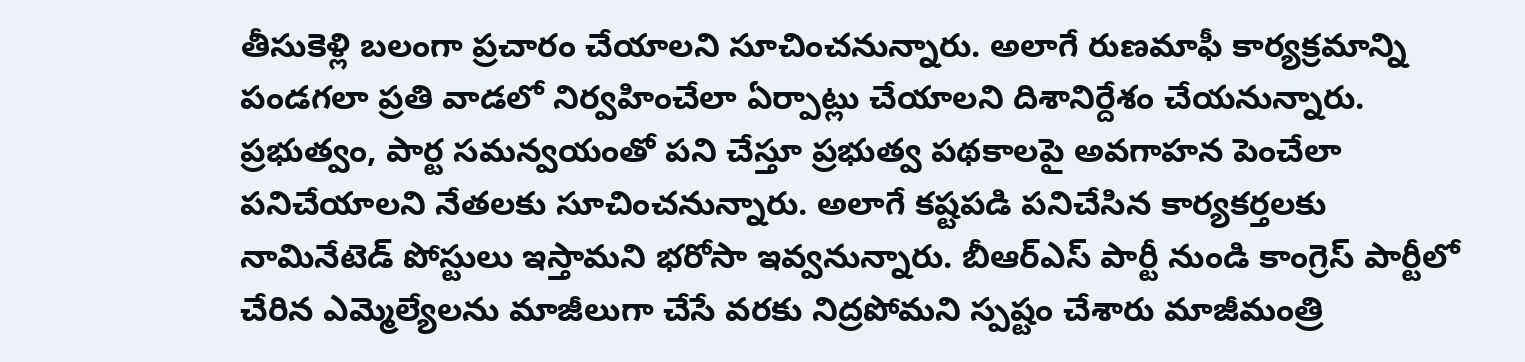తీసుకెళ్లి బలంగా ప్రచారం చేయాలని సూచించనున్నారు. అలాగే రుణమాఫీ కార్యక్రమాన్ని పండగలా ప్రతి వాడలో నిర్వహించేలా ఏర్పాట్లు చేయాలని దిశానిర్దేశం చేయనున్నారు. ప్రభుత్వం, పార్ట సమన్వయంతో పని చేస్తూ ప్రభుత్వ పథకాలపై అవగాహన పెంచేలా పనిచేయాలని నేతలకు సూచించనున్నారు. అలాగే కష్టపడి పనిచేసిన కార్యకర్తలకు నామినేటెడ్ పోస్టులు ఇస్తామని భరోసా ఇవ్వనున్నారు. బీఆర్ఎస్ పార్టీ నుండి కాంగ్రెస్ పార్టీలో చేరిన ఎమ్మెల్యేలను మాజీలుగా చేసే వరకు నిద్రపోమని స్పష్టం చేశారు మాజీమంత్రి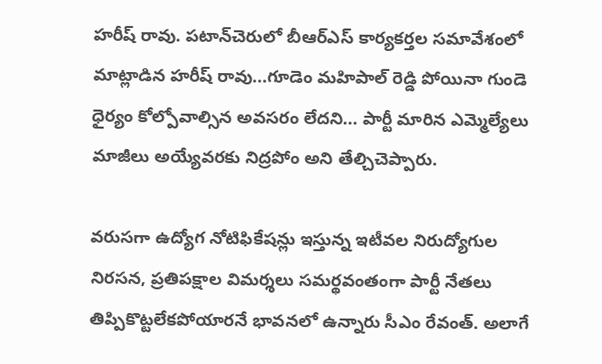హరీష్‌ రావు. పటాన్‌చెరులో బీఆర్ఎస్ కార్యకర్తల సమావేశంలో మాట్లాడిన హరీష్ రావు...గూడెం మహిపాల్ రెడ్డి పోయినా గుండె ధైర్యం కోల్పోవాల్సిన అవసరం లేదని... పార్టీ మారిన ఎమ్మెల్యేలు మాజీలు అయ్యేవరకు నిద్రపోం అని తేల్చిచెప్పారు.

వరుసగా ఉద్యోగ నోటిఫికేషన్లు ఇస్తున్న ఇటీవల నిరుద్యోగుల నిరసన, ప్రతిపక్షాల విమర్శలు సమర్థవంతంగా పార్టీ నేతలు తిప్పికొట్టలేకపోయారనే భావనలో ఉన్నారు సీఎం రేవంత్. అలాగే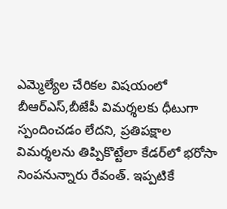ఎమ్మెల్యేల చేరికల విషయంలో బీఆర్ఎస్,బీజేపీ విమర్శలకు ధీటుగా స్పందించడం లేదని, ప్రతిపక్షాల విమర్శలను తిప్పికొట్టేలా కేడర్‌లో భరోసా నింపనున్నారు రేవంత్. ఇప్పటికే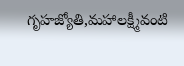గృహజ్యోతి,మహాలక్ష్మీవంటి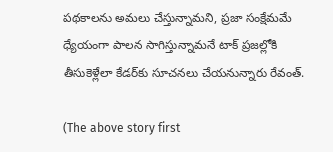పథకాలను అమలు చేస్తున్నామని, ప్రజా సంక్షేమమే ధ్యేయంగా పాలన సాగిస్తున్నామనే టాక్ ప్రజల్లోకి తీసుకెళ్లేలా కేడర్‌కు సూచనలు చేయనున్నారు రేవంత్.

(The above story first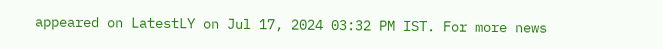appeared on LatestLY on Jul 17, 2024 03:32 PM IST. For more news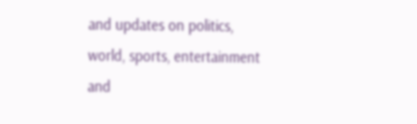and updates on politics, world, sports, entertainment and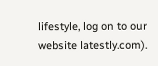lifestyle, log on to our website latestly.com).